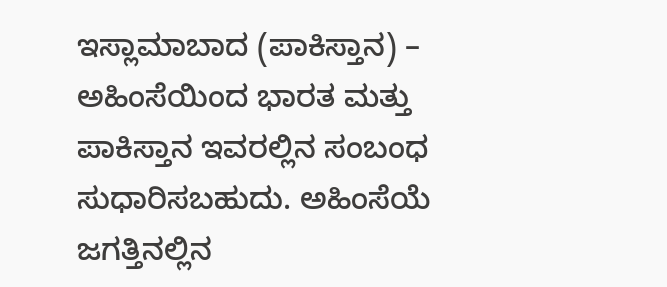ಇಸ್ಲಾಮಾಬಾದ (ಪಾಕಿಸ್ತಾನ) – ಅಹಿಂಸೆಯಿಂದ ಭಾರತ ಮತ್ತು ಪಾಕಿಸ್ತಾನ ಇವರಲ್ಲಿನ ಸಂಬಂಧ ಸುಧಾರಿಸಬಹುದು. ಅಹಿಂಸೆಯೆ ಜಗತ್ತಿನಲ್ಲಿನ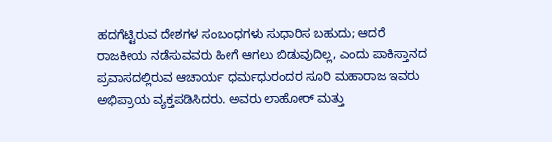ಹದಗೆಟ್ಟಿರುವ ದೇಶಗಳ ಸಂಬಂಧಗಳು ಸುಧಾರಿಸ ಬಹುದು; ಆದರೆ ರಾಜಕೀಯ ನಡೆಸುವವರು ಹೀಗೆ ಆಗಲು ಬಿಡುವುದಿಲ್ಲ, ಎಂದು ಪಾಕಿಸ್ತಾನದ ಪ್ರವಾಸದಲ್ಲಿರುವ ಆಚಾರ್ಯ ಧರ್ಮಧುರಂದರ ಸೂರಿ ಮಹಾರಾಜ ಇವರು ಅಭಿಪ್ರಾಯ ವ್ಯಕ್ತಪಡಿಸಿದರು. ಅವರು ಲಾಹೋರ್ ಮತ್ತು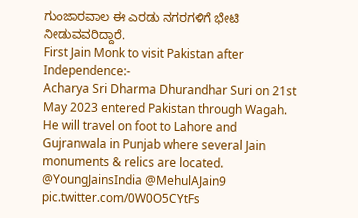ಗುಂಜಾರವಾಲ ಈ ಎರಡು ನಗರಗಳಿಗೆ ಭೇಟಿ ನೀಡುವವರಿದ್ದಾರೆ.
First Jain Monk to visit Pakistan after Independence:-
Acharya Sri Dharma Dhurandhar Suri on 21st May 2023 entered Pakistan through Wagah. He will travel on foot to Lahore and Gujranwala in Punjab where several Jain monuments & relics are located. @YoungJainsIndia @MehulAJain9 pic.twitter.com/0W0O5CYtFs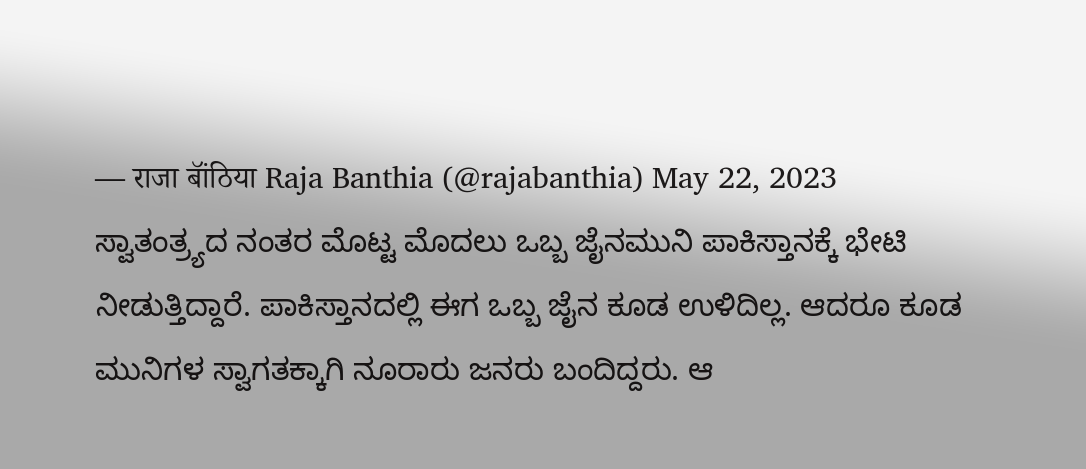— राजा बॉंठिया Raja Banthia (@rajabanthia) May 22, 2023
ಸ್ವಾತಂತ್ರ್ಯದ ನಂತರ ಮೊಟ್ಟ ಮೊದಲು ಒಬ್ಬ ಜೈನಮುನಿ ಪಾಕಿಸ್ತಾನಕ್ಕೆ ಭೇಟಿ ನೀಡುತ್ತಿದ್ದಾರೆ. ಪಾಕಿಸ್ತಾನದಲ್ಲಿ ಈಗ ಒಬ್ಬ ಜೈನ ಕೂಡ ಉಳಿದಿಲ್ಲ. ಆದರೂ ಕೂಡ ಮುನಿಗಳ ಸ್ವಾಗತಕ್ಕಾಗಿ ನೂರಾರು ಜನರು ಬಂದಿದ್ದರು. ಆ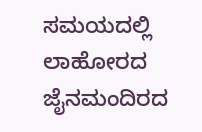ಸಮಯದಲ್ಲಿ ಲಾಹೋರದ ಜೈನಮಂದಿರದ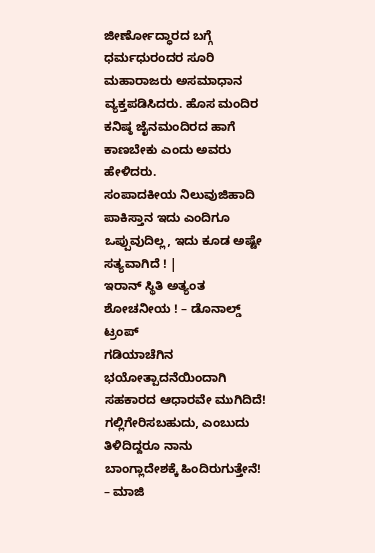ಜೀರ್ಣೋದ್ಧಾರದ ಬಗ್ಗೆ ಧರ್ಮಧುರಂದರ ಸೂರಿ ಮಹಾರಾಜರು ಅಸಮಾಧಾನ ವ್ಯಕ್ತಪಡಿಸಿದರು. ಹೊಸ ಮಂದಿರ ಕನಿಷ್ಠ ಜೈನಮಂದಿರದ ಹಾಗೆ ಕಾಣಬೇಕು ಎಂದು ಅವರು ಹೇಳಿದರು.
ಸಂಪಾದಕೀಯ ನಿಲುವುಜಿಹಾದಿ ಪಾಕಿಸ್ತಾನ ಇದು ಎಂದಿಗೂ ಒಪ್ಪುವುದಿಲ್ಲ, ಇದು ಕೂಡ ಅಷ್ಟೇ ಸತ್ಯವಾಗಿದೆ ! |
ಇರಾನ್ ಸ್ಥಿತಿ ಅತ್ಯಂತ ಶೋಚನೀಯ ! – ಡೊನಾಲ್ಡ್ ಟ್ರಂಪ್
ಗಡಿಯಾಚೆಗಿನ ಭಯೋತ್ಪಾದನೆಯಿಂದಾಗಿ ಸಹಕಾರದ ಆಧಾರವೇ ಮುಗಿದಿದೆ!
ಗಲ್ಲಿಗೇರಿಸಬಹುದು, ಎಂಬುದು ತಿಳಿದಿದ್ದರೂ ನಾನು ಬಾಂಗ್ಲಾದೇಶಕ್ಕೆ ಹಿಂದಿರುಗುತ್ತೇನೆ! – ಮಾಜಿ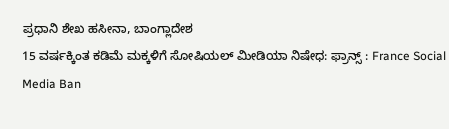ಪ್ರಧಾನಿ ಶೇಖ ಹಸೀನಾ, ಬಾಂಗ್ಲಾದೇಶ
15 ವರ್ಷಕ್ಕಿಂತ ಕಡಿಮೆ ಮಕ್ಕಳಿಗೆ ಸೋಷಿಯಲ್ ಮೀಡಿಯಾ ನಿಷೇಧ: ಫ್ರಾನ್ಸ್ : France Social Media Ban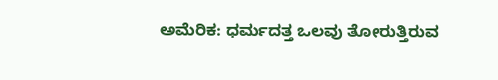ಅಮೆರಿಕ: ಧರ್ಮದತ್ತ ಒಲವು ತೋರುತ್ತಿರುವ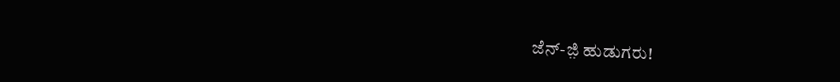ಜೆನ್-ಜ಼ಿ ಹುಡುಗರು!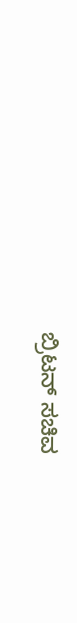ಬ್ರಿಟನ್ ಸಚಿವ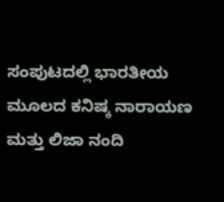ಸಂಪುಟದಲ್ಲಿ ಭಾರತೀಯ ಮೂಲದ ಕನಿಷ್ಕ ನಾರಾಯಣ ಮತ್ತು ಲಿಜಾ ನಂದಿ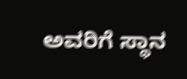ಅವರಿಗೆ ಸ್ಥಾನ